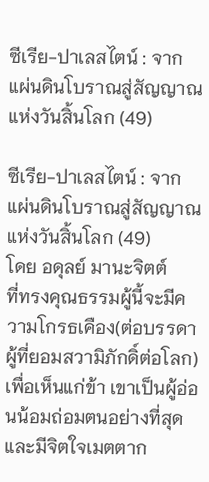ซีเรีย-ปาเลสไตน์ : จากแผ่นดินโบราณสู่สัญญาณแห่งวันสิ้นโลก (49)

ซีเรีย-ปาเลสไตน์ : จากแผ่นดินโบราณสู่สัญญาณแห่งวันสิ้นโลก (49)
โดย อดุลย์ มานะจิตต์
ที่ทรงคุณธรรมผู้นี้จะมีความโกรธเคือง(ต่อบรรดาผู้ที่ยอมสวามิภักดิ์ต่อโลก) เพื่อเห็นแก่ข้า เขาเป็นผู้อ่อนน้อมถ่อมตนอย่างที่สุด และมีจิตใจเมตตาก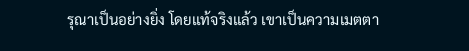รุณาเป็นอย่างยิ่ง โดยแท้จริงแล้ว เขาเป็นความเมตตา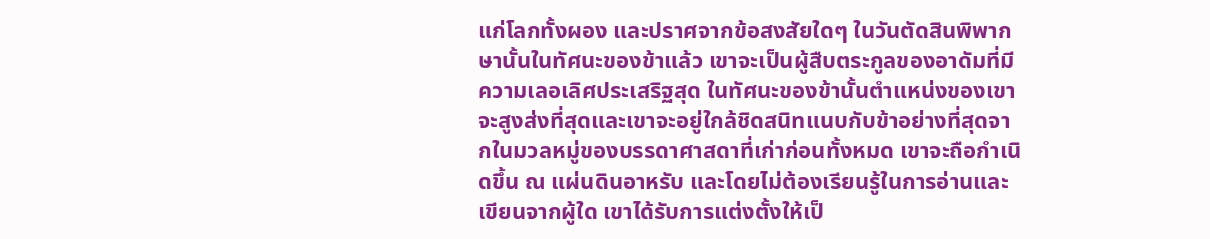แก่โลกทั้งผอง และปราศจากข้อสงสัยใดๆ ในวันตัดสินพิพากษานั้นในทัศนะของข้าแล้ว เขาจะเป็นผู้สืบตระกูลของอาดัมที่มีความเลอเลิศประเสริฐสุด ในทัศนะของข้านั้นตำแหน่งของเขาจะสูงส่งที่สุดและเขาจะอยู่ใกล้ชิดสนิทแนบกับข้าอย่างที่สุดจากในมวลหมู่ของบรรดาศาสดาที่เก่าก่อนทั้งหมด เขาจะถือกำเนิดขึ้น ณ แผ่นดินอาหรับ และโดยไม่ต้องเรียนรู้ในการอ่านและเขียนจากผู้ใด เขาได้รับการแต่งตั้งให้เป็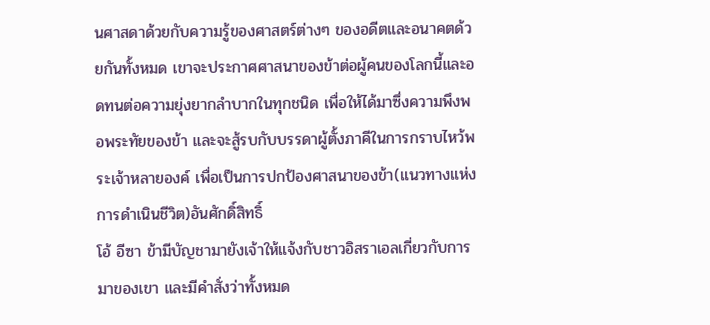นศาสดาด้วยกับความรู้ของศาสตร์ต่างๆ ของอดีตและอนาคตด้วยกันทั้งหมด เขาจะประกาศศาสนาของข้าต่อผู้คนของโลกนี้และอดทนต่อความยุ่งยากลำบากในทุกชนิด เพื่อให้ได้มาซึ่งความพึงพอพระทัยของข้า และจะสู้รบกับบรรดาผู้ตั้งภาคีในการกราบไหว้พระเจ้าหลายองค์ เพื่อเป็นการปกป้องศาสนาของข้า(แนวทางแห่งการดำเนินชีวิต)อันศักดิ์สิทธิ์
โอ้ อีซา ข้ามีบัญชามายังเจ้าให้แจ้งกับชาวอิสราเอลเกี่ยวกับการมาของเขา และมีคำสั่งว่าทั้งหมด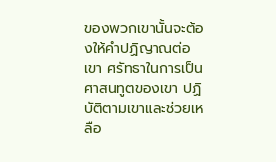ของพวกเขานั้นจะต้องให้คำปฏิญาณต่อเขา ศรัทธาในการเป็นศาสนทูตของเขา ปฏิบัติตามเขาและช่วยเหลือ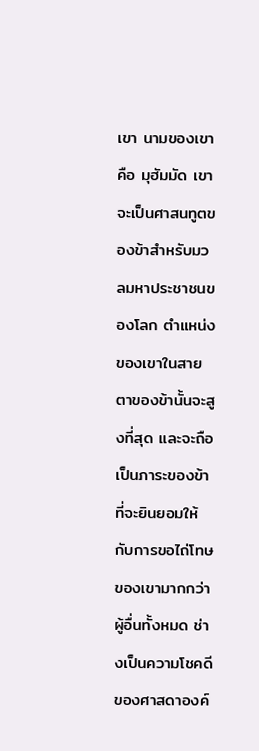เขา นามของเขาคือ มุฮัมมัด เขาจะเป็นศาสนทูตของข้าสำหรับมวลมหาประชาชนของโลก ตำแหน่งของเขาในสายตาของข้านั้นจะสูงที่สุด และจะถือเป็นภาระของข้า ที่จะยินยอมให้กับการขอไถ่โทษของเขามากกว่าผู้อื่นทั้งหมด ช่างเป็นความโชคดีของศาสดาองค์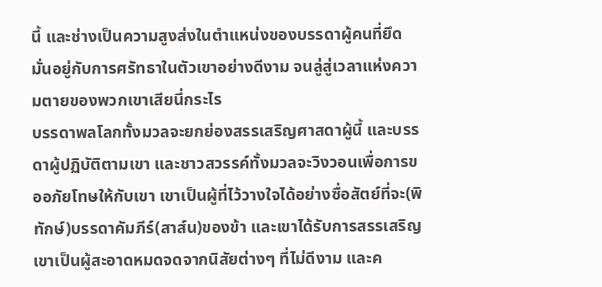นี้ และช่างเป็นความสูงส่งในตำแหน่งของบรรดาผู้คนที่ยึดมั่นอยู่กับการศรัทธาในตัวเขาอย่างดีงาม จนลู่สู่เวลาแห่งความตายของพวกเขาเสียนี่กระไร
บรรดาพลโลกทั้งมวลจะยกย่องสรรเสริญศาสดาผู้นี้ และบรรดาผู้ปฏิบัติตามเขา และชาวสวรรค์ทั้งมวลจะวิงวอนเพื่อการขออภัยโทษให้กับเขา เขาเป็นผู้ที่ไว้วางใจได้อย่างซื่อสัตย์ที่จะ(พิทักษ์)บรรดาคัมภีร์(สาส์น)ของข้า และเขาได้รับการสรรเสริญ เขาเป็นผู้สะอาดหมดจดจากนิสัยต่างๆ ที่ไม่ดีงาม และค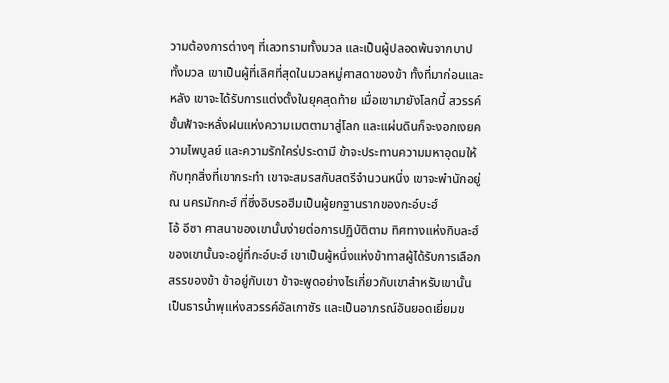วามต้องการต่างๆ ที่เลวทรามทั้งมวล และเป็นผู้ปลอดพ้นจากบาปทั้งมวล เขาเป็นผู้ที่เลิศที่สุดในมวลหมู่ศาสดาของข้า ทั้งที่มาก่อนและหลัง เขาจะได้รับการแต่งตั้งในยุคสุดท้าย เมื่อเขามายังโลกนี้ สวรรค์ชั้นฟ้าจะหลั่งฝนแห่งความเมตตามาสู่โลก และแผ่นดินก็จะงอกเงยความไพบูลย์ และความรักใคร่ประดามี ข้าจะประทานความมหาอุดมให้กับทุกสิ่งที่เขากระทำ เขาจะสมรสกับสตรีจำนวนหนึ่ง เขาจะพำนักอยู่ ณ นครมักกะฮ์ ที่ซึ่งอิบรอฮีมเป็นผู้ยกฐานรากของกะอ์บะฮ์
โอ้ อีซา ศาสนาของเขานั้นง่ายต่อการปฏิบัติตาม ทิศทางแห่งกิบละฮ์ของเขานั้นจะอยู่ที่กะอ์บะฮ์ เขาเป็นผู้หนึ่งแห่งข้าทาสผู้ได้รับการเลือกสรรของข้า ข้าอยู่กับเขา ข้าจะพูดอย่างไรเกี่ยวกับเขาสำหรับเขานั้น เป็นธารน้ำพุแห่งสวรรค์อัลเกาซัร และเป็นอาภรณ์อันยอดเยี่ยมข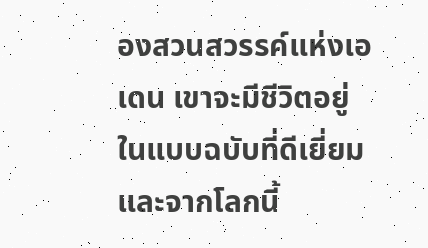องสวนสวรรค์แห่งเอเดน เขาจะมีชีวิตอยู่ในแบบฉบับที่ดีเยี่ยม และจากโลกนี้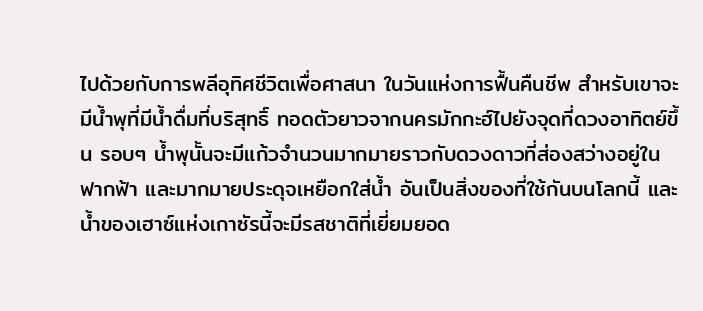ไปด้วยกับการพลีอุทิศชีวิตเพื่อศาสนา ในวันแห่งการฟื้นคืนชีพ สำหรับเขาจะมีน้ำพุที่มีน้ำดื่มที่บริสุทธิ์ ทอดตัวยาวจากนครมักกะฮ์ไปยังจุดที่ดวงอาทิตย์ขึ้น รอบๆ น้ำพุนั้นจะมีแก้วจำนวนมากมายราวกับดวงดาวที่ส่องสว่างอยู่ในฟากฟ้า และมากมายประดุจเหยือกใส่น้ำ อันเป็นสิ่งของที่ใช้กันบนโลกนี้ และน้ำของเฮาซ์แห่งเกาซัรนี้จะมีรสชาติที่เยี่ยมยอด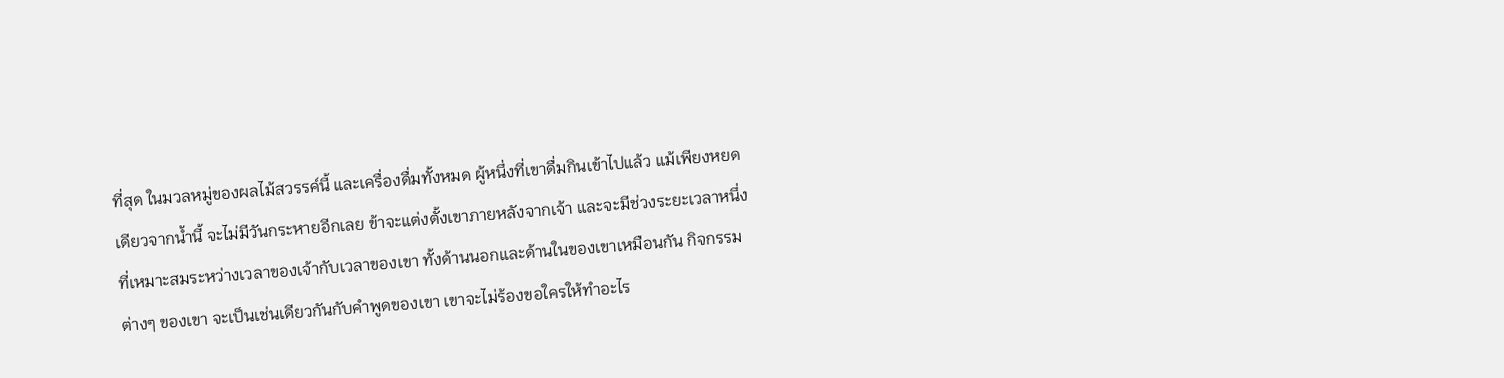ที่สุด ในมวลหมู่ของผลไม้สวรรค์นี้ และเครื่องดื่มทั้งหมด ผู้หนึ่งที่เขาดื่มกินเข้าไปแล้ว แม้เพียงหยดเดียวจากน้ำนี้ จะไม่มีวันกระหายอีกเลย ข้าจะแต่งตั้งเขาภายหลังจากเจ้า และจะมีช่วงระยะเวลาหนึ่งที่เหมาะสมระหว่างเวลาของเจ้ากับเวลาของเขา ทั้งด้านนอกและด้านในของเขาเหมือนกัน กิจกรรมต่างๆ ของเขา จะเป็นเช่นเดียวกันกับคำพูดของเขา เขาจะไม่ร้องขอใครให้ทำอะไร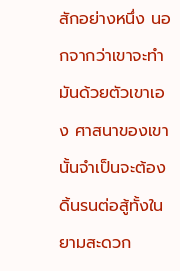สักอย่างหนึ่ง นอกจากว่าเขาจะทำมันด้วยตัวเขาเอง ศาสนาของเขานั้นจำเป็นจะต้องดิ้นรนต่อสู้ทั้งในยามสะดวก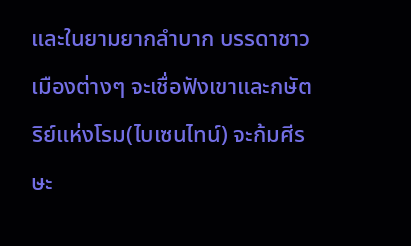และในยามยากลำบาก บรรดาชาวเมืองต่างๆ จะเชื่อฟังเขาและกษัตริย์แห่งโรม(ไบเซนไทน์) จะก้มศีรษะ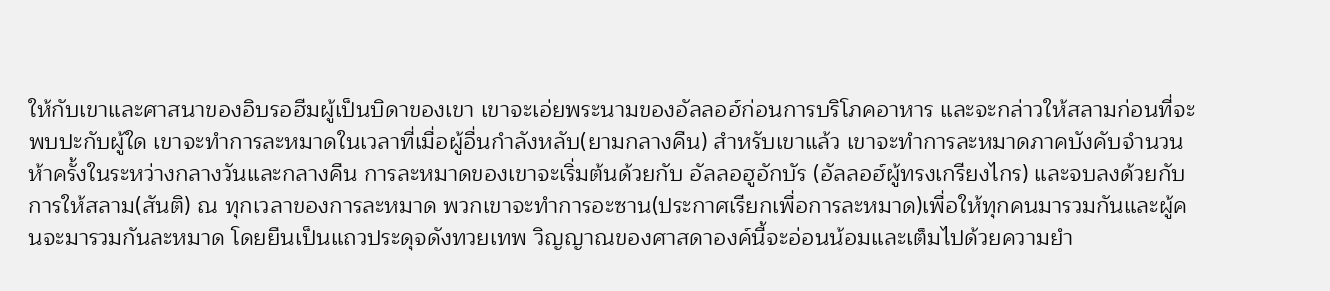ให้กับเขาและศาสนาของอิบรอฮีมผู้เป็นบิดาของเขา เขาจะเอ่ยพระนามของอัลลอฮ์ก่อนการบริโภคอาหาร และจะกล่าวให้สลามก่อนที่จะพบปะกับผู้ใด เขาจะทำการละหมาดในเวลาที่เมื่อผู้อื่นกำลังหลับ(ยามกลางคืน) สำหรับเขาแล้ว เขาจะทำการละหมาดภาคบังคับจำนวนห้าครั้งในระหว่างกลางวันและกลางคืน การละหมาดของเขาจะเริ่มต้นด้วยกับ อัลลอฮูอักบัร (อัลลอฮ์ผู้ทรงเกรียงไกร) และจบลงด้วยกับการให้สลาม(สันติ) ณ ทุกเวลาของการละหมาด พวกเขาจะทำการอะซาน(ประกาศเรียกเพื่อการละหมาด)เพื่อให้ทุกคนมารวมกันและผู้คนจะมารวมกันละหมาด โดยยืนเป็นแถวประดุจดังทวยเทพ วิญญาณของศาสดาองค์นี้จะอ่อนน้อมและเต็มไปด้วยความยำ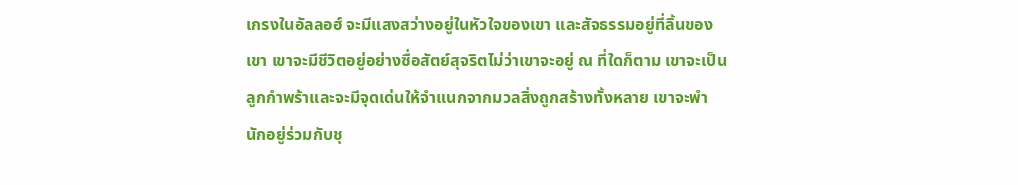เกรงในอัลลอฮ์ จะมีแสงสว่างอยู่ในหัวใจของเขา และสัจธรรมอยู่ที่ลิ้นของเขา เขาจะมีชีวิตอยู่อย่างซื่อสัตย์สุจริตไม่ว่าเขาจะอยู่ ณ ที่ใดก็ตาม เขาจะเป็นลูกกำพร้าและจะมีจุดเด่นให้จำแนกจากมวลสิ่งถูกสร้างทั้งหลาย เขาจะพำนักอยู่ร่วมกับชุ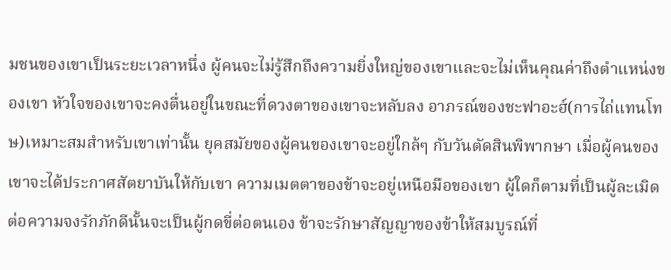มชนของเขาเป็นระยะเวลาหนึ่ง ผู้คนจะไม่รู้สึกถึงความยิ่งใหญ่ของเขาและจะไม่เห็นคุณค่าถึงตำแหน่งของเขา หัวใจของเขาจะคงตื่นอยู่ในขณะที่ดวงตาของเขาจะหลับลง อาภรณ์ของชะฟาอะฮ์(การไถ่แทนโทษ)เหมาะสมสำหรับเขาเท่านั้น ยุคสมัยของผู้คนของเขาจะอยู่ใกล้ๆ กับวันตัดสินพิพากษา เมื่อผู้คนของเขาจะได้ประกาศสัตยาบันให้กับเขา ความเมตตาของข้าจะอยู่เหนือมือของเขา ผู้ใดก็ตามที่เป็นผู้ละเมิดต่อความจงรักภักดีนั้นจะเป็นผู้กดขี่ต่อตนเอง ข้าจะรักษาสัญญาของข้าให้สมบูรณ์ที่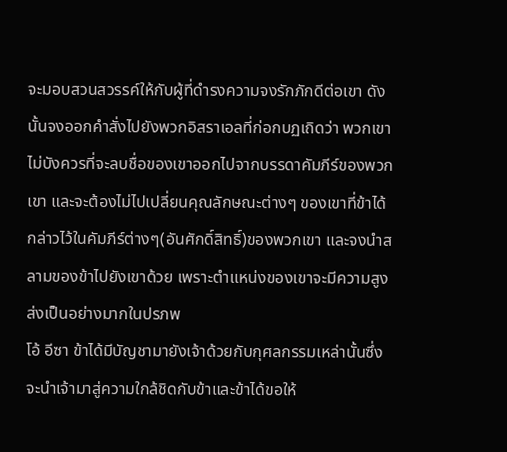จะมอบสวนสวรรค์ให้กับผู้ที่ดำรงความจงรักภักดีต่อเขา ดังนั้นจงออกคำสั่งไปยังพวกอิสราเอลที่ก่อกบฏเถิดว่า พวกเขาไม่บังควรที่จะลบชื่อของเขาออกไปจากบรรดาคัมภีร์ของพวกเขา และจะต้องไม่ไปเปลี่ยนคุณลักษณะต่างๆ ของเขาที่ข้าได้กล่าวไว้ในคัมภีร์ต่างๆ(อันศักดิ์สิทธิ์)ของพวกเขา และจงนำสลามของข้าไปยังเขาด้วย เพราะตำแหน่งของเขาจะมีความสูงส่งเป็นอย่างมากในปรภพ
โอ้ อีซา ข้าได้มีบัญชามายังเจ้าด้วยกับกุศลกรรมเหล่านั้นซึ่งจะนำเจ้ามาสู่ความใกล้ชิดกับข้าและข้าได้ขอให้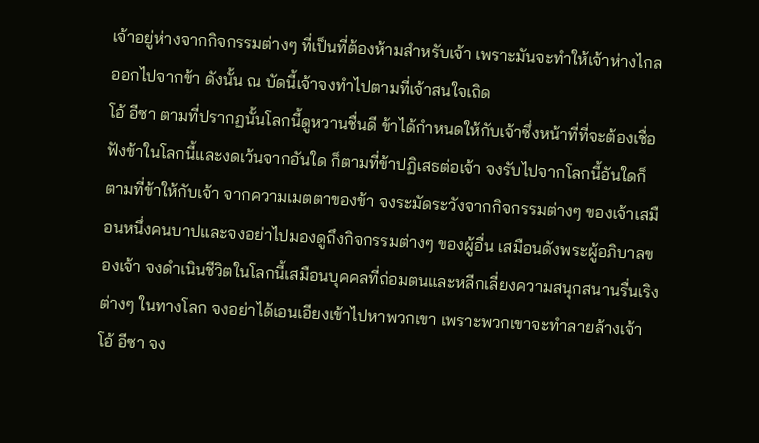เจ้าอยู่ห่างจากกิจกรรมต่างๆ ที่เป็นที่ต้องห้ามสำหรับเจ้า เพราะมันจะทำให้เจ้าห่างไกลออกไปจากข้า ดังนั้น ณ บัดนี้เจ้าจงทำไปตามที่เจ้าสนใจเถิด
โอ้ อีซา ตามที่ปรากฏนั้นโลกนี้ดูหวานชื่นดี ข้าได้กำหนดให้กับเจ้าซึ่งหน้าที่ที่จะต้องเชื่อฟังข้าในโลกนี้และงดเว้นจากอันใด ก็ตามที่ข้าปฏิเสธต่อเจ้า จงรับไปจากโลกนี้อันใดก็ตามที่ข้าให้กับเจ้า จากความเมตตาของข้า จงระมัดระวังจากกิจกรรมต่างๆ ของเจ้าเสมือนหนึ่งคนบาปและจงอย่าไปมองดูถึงกิจกรรมต่างๆ ของผู้อื่น เสมือนดังพระผู้อภิบาลของเจ้า จงดำเนินชีวิตในโลกนี้เสมือนบุคคลที่ถ่อมตนและหลีกเลี่ยงความสนุกสนานรื่นเริงต่างๆ ในทางโลก จงอย่าได้เอนเอียงเข้าไปหาพวกเขา เพราะพวกเขาจะทำลายล้างเจ้า
โอ้ อีซา จง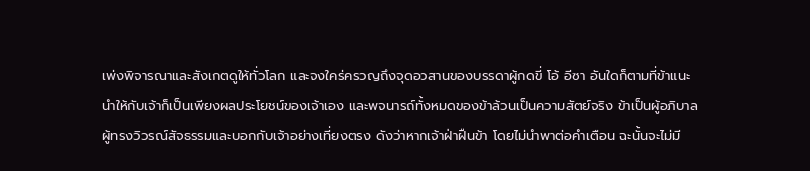เพ่งพิจารณาและสังเกตดูให้ทั่วโลก และจงใคร่ครวญถึงจุดอวสานของบรรดาผู้กดขี่ โอ้ อีซา อันใดก็ตามที่ข้าแนะนำให้กับเจ้าก็เป็นเพียงผลประโยชน์ของเจ้าเอง และพจนารถ์ทั้งหมดของข้าล้วนเป็นความสัตย์จริง ข้าเป็นผู้อภิบาลผู้ทรงวิวรณ์สัจธรรมและบอกกับเจ้าอย่างเที่ยงตรง ดังว่าหากเจ้าฝ่าฝืนข้า โดยไม่นำพาต่อคำเตือน ฉะนั้นจะไม่มี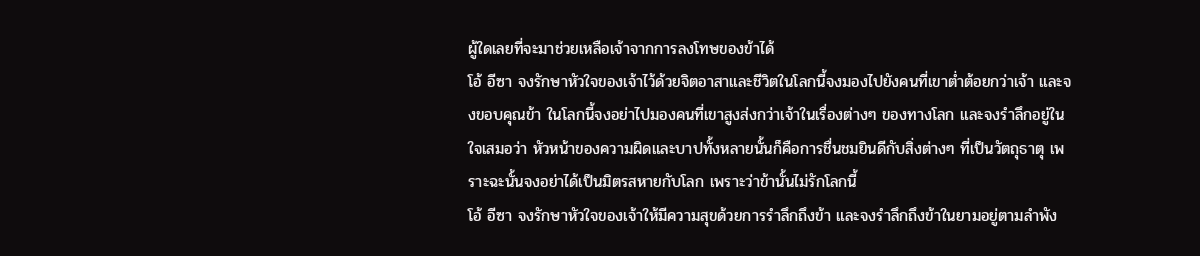ผู้ใดเลยที่จะมาช่วยเหลือเจ้าจากการลงโทษของข้าได้
โอ้ อีซา จงรักษาหัวใจของเจ้าไว้ด้วยจิตอาสาและชีวิตในโลกนี้จงมองไปยังคนที่เขาต่ำต้อยกว่าเจ้า และจงขอบคุณข้า ในโลกนี้จงอย่าไปมองคนที่เขาสูงส่งกว่าเจ้าในเรื่องต่างๆ ของทางโลก และจงรำลึกอยู่ในใจเสมอว่า หัวหน้าของความผิดและบาปทั้งหลายนั้นก็คือการชื่นชมยินดีกับสิ่งต่างๆ ที่เป็นวัตถุธาตุ เพราะฉะนั้นจงอย่าได้เป็นมิตรสหายกับโลก เพราะว่าข้านั้นไม่รักโลกนี้
โอ้ อีซา จงรักษาหัวใจของเจ้าให้มีความสุขด้วยการรำลึกถึงข้า และจงรำลึกถึงข้าในยามอยู่ตามลำพัง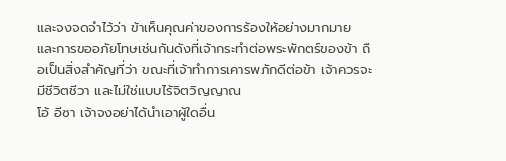และจงจดจำไว้ว่า ข้าเห็นคุณค่าของการร้องให้อย่างมากมาย และการขออภัยโทษเช่นกันดังที่เจ้ากระทำต่อพระพักตร์ของข้า ถือเป็นสิ่งสำคัญที่ว่า ขณะที่เจ้าทำการเคารพภักดีต่อข้า เจ้าควรจะมีชีวิตชีวา และไม่ใช่แบบไร้จิตวิญญาณ
โอ้ อีซา เจ้าจงอย่าได้นำเอาผู้ใดอื่น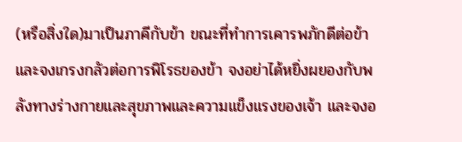(หรือสิ่งใด)มาเป็นภาคีกับข้า ขณะที่ทำการเคารพภักดีต่อข้า และจงเกรงกลัวต่อการพิโรธของข้า จงอย่าได้หยิ่งผยองกับพลังทางร่างกายและสุขภาพและความแข็งแรงของเจ้า และจงอ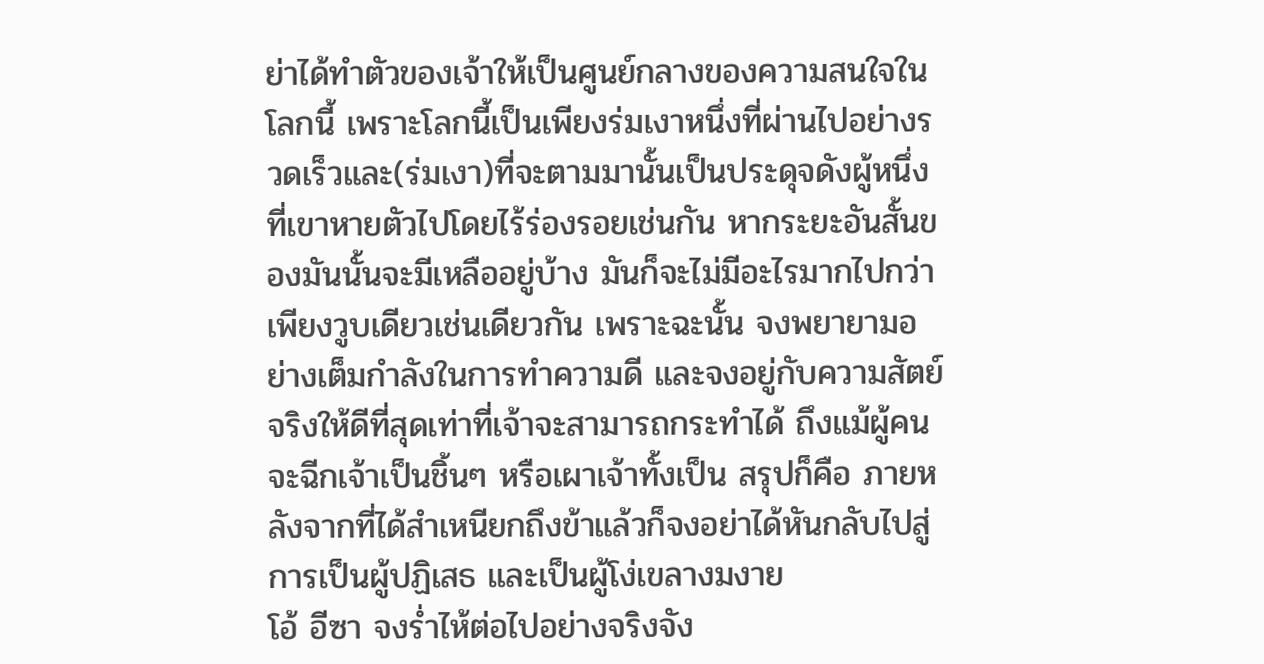ย่าได้ทำตัวของเจ้าให้เป็นศูนย์กลางของความสนใจในโลกนี้ เพราะโลกนี้เป็นเพียงร่มเงาหนึ่งที่ผ่านไปอย่างรวดเร็วและ(ร่มเงา)ที่จะตามมานั้นเป็นประดุจดังผู้หนึ่งที่เขาหายตัวไปโดยไร้ร่องรอยเช่นกัน หากระยะอันสั้นของมันนั้นจะมีเหลืออยู่บ้าง มันก็จะไม่มีอะไรมากไปกว่าเพียงวูบเดียวเช่นเดียวกัน เพราะฉะนั้น จงพยายามอย่างเต็มกำลังในการทำความดี และจงอยู่กับความสัตย์จริงให้ดีที่สุดเท่าที่เจ้าจะสามารถกระทำได้ ถึงแม้ผู้คนจะฉีกเจ้าเป็นชิ้นๆ หรือเผาเจ้าทั้งเป็น สรุปก็คือ ภายหลังจากที่ได้สำเหนียกถึงข้าแล้วก็จงอย่าได้หันกลับไปสู่การเป็นผู้ปฏิเสธ และเป็นผู้โง่เขลางมงาย
โอ้ อีซา จงร่ำไห้ต่อไปอย่างจริงจัง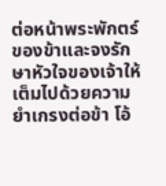ต่อหน้าพระพักตร์ของข้าและจงรักษาหัวใจของเจ้าให้เต็มไปด้วยความยำเกรงต่อข้า โอ้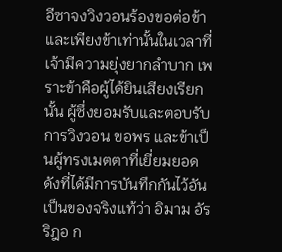อีซาจงวิงวอนร้องขอต่อข้าและเพียงข้าเท่านั้นในเวลาที่เจ้ามีความยุ่งยากลำบาก เพราะข้าคือผู้ได้ยินเสียงเรียกนั้น ผู้ซึ่งยอมรับและตอบรับการวิงวอน ขอพร และข้าเป็นผู้ทรงเมตตาที่เยี่ยมยอด
ดังที่ได้มีการบันทึกกันไว้อันเป็นของจริงแท้ว่า อิมาม อัรริฎอ ก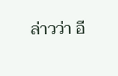ล่าวว่า อี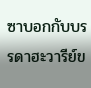ซาบอกกับบรรดาฮะวารีย์ข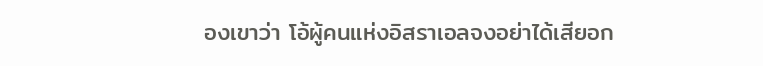องเขาว่า โอ้ผู้คนแห่งอิสราเอลจงอย่าได้เสียอก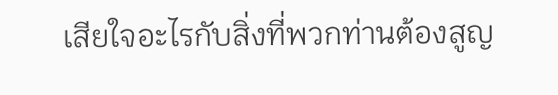เสียใจอะไรกับสิ่งที่พวกท่านต้องสูญ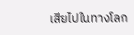เสียไปในทางโลก